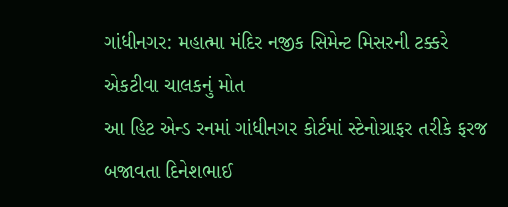ગાંધીનગર: મહાત્મા મંદિર નજીક સિમેન્ટ મિસરની ટક્કરે એકટીવા ચાલકનું મોત
આ હિટ એન્ડ રનમાં ગાંધીનગર કોર્ટમાં સ્ટેનોગ્રાફર તરીકે ફરજ બજાવતા દિનેશભાઈ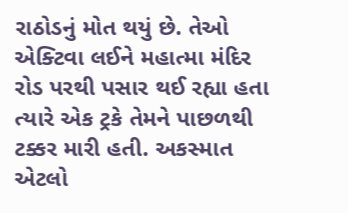રાઠોડનું મોત થયું છે. તેઓ એક્ટિવા લઈને મહાત્મા મંદિર રોડ પરથી પસાર થઈ રહ્યા હતા ત્યારે એક ટ્રકે તેમને પાછળથી ટક્કર મારી હતી. અકસ્માત એટલો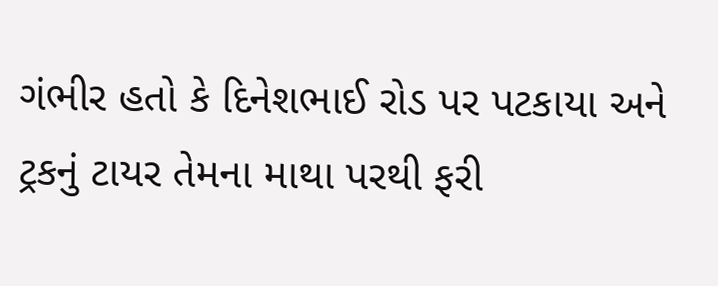ગંભીર હતો કે દિનેશભાઈ રોડ પર પટકાયા અને ટ્રકનું ટાયર તેમના માથા પરથી ફરી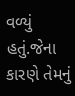વળ્યું હતું.જેના કારણે તેમનું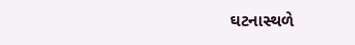ઘટનાસ્થળે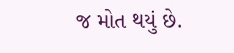જ મોત થયું છે.